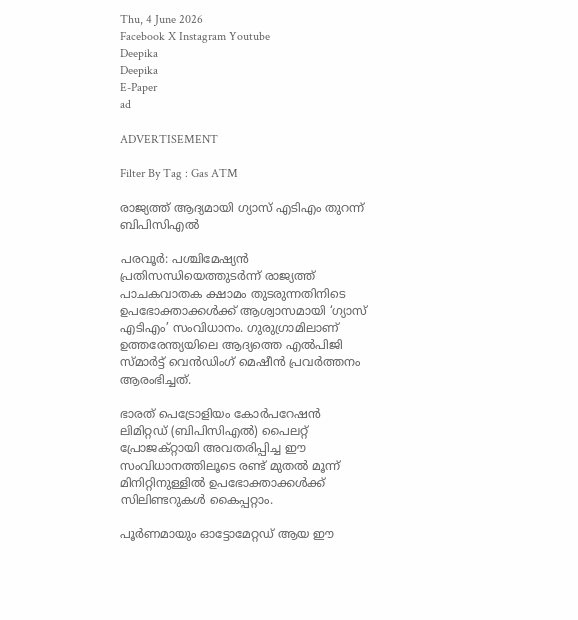Thu, 4 June 2026
Facebook X Instagram Youtube
Deepika
Deepika
E-Paper
ad

ADVERTISEMENT

Filter By Tag : Gas ATM

രാജ്യത്ത് ആദ്യമായി ഗ്യാസ് എടിഎം തുറന്ന് ബിപിസിഎല്‍

പരവൂര്‍: പശ്ചിമേഷ്യന്‍ പ്രതിസന്ധിയെത്തുടര്‍ന്ന് രാജ്യത്ത് പാചകവാതക ക്ഷാമം തുടരുന്നതിനിടെ ഉപഭോക്താക്കള്‍ക്ക് ആശ്വാസമായി ‘ഗ്യാസ് എടിഎം’ സംവിധാനം. ഗുരുഗ്രാമിലാണ് ഉത്തരേന്ത്യയിലെ ആദ്യത്തെ എല്‍പിജി സ്മാര്‍ട്ട് വെന്‍ഡിംഗ് മെഷീന്‍ പ്രവര്‍ത്തനം ആരംഭിച്ചത്.

ഭാരത് പെട്രോളിയം കോര്‍പറേഷന്‍ ലിമിറ്റഡ് (ബിപിസിഎല്‍) പൈലറ്റ് പ്രോജക്റ്റായി അവതരിപ്പിച്ച ഈ സംവിധാനത്തിലൂടെ രണ്ട് മുതല്‍ മൂന്ന് മിനിറ്റിനുള്ളില്‍ ഉപഭോക്താക്കള്‍ക്ക് സിലിണ്ടറുകള്‍ കൈപ്പറ്റാം.

പൂര്‍ണമായും ഓട്ടോമേറ്റഡ് ആയ ഈ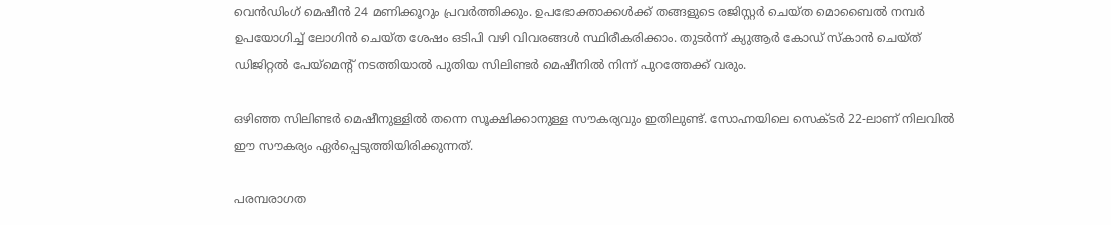വെന്‍ഡിംഗ് മെഷീന്‍ 24 മണിക്കൂറും പ്രവര്‍ത്തിക്കും. ഉപഭോക്താക്കള്‍ക്ക് തങ്ങളുടെ രജിസ്റ്റര്‍ ചെയ്ത മൊബൈല്‍ നമ്പര്‍ ഉപയോഗിച്ച് ലോഗിന്‍ ചെയ്ത ശേഷം ഒടിപി വഴി വിവരങ്ങള്‍ സ്ഥിരീകരിക്കാം. തുടര്‍ന്ന് ക്യുആര്‍ കോഡ് സ്‌കാന്‍ ചെയ്ത് ഡിജിറ്റല്‍ പേയ്മെന്‍റ് നടത്തിയാല്‍ പുതിയ സിലിണ്ടര്‍ മെഷീനില്‍ നിന്ന് പുറത്തേക്ക് വരും.

ഒഴിഞ്ഞ സിലിണ്ടര്‍ മെഷീനുള്ളില്‍ തന്നെ സൂക്ഷിക്കാനുള്ള സൗകര്യവും ഇതിലുണ്ട്. സോഹ്നയിലെ സെക്ടര്‍ 22-ലാണ് നിലവില്‍ ഈ സൗകര്യം ഏര്‍പ്പെടുത്തിയിരിക്കുന്നത്.

പരമ്പരാഗത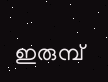ഇരുമ്പ്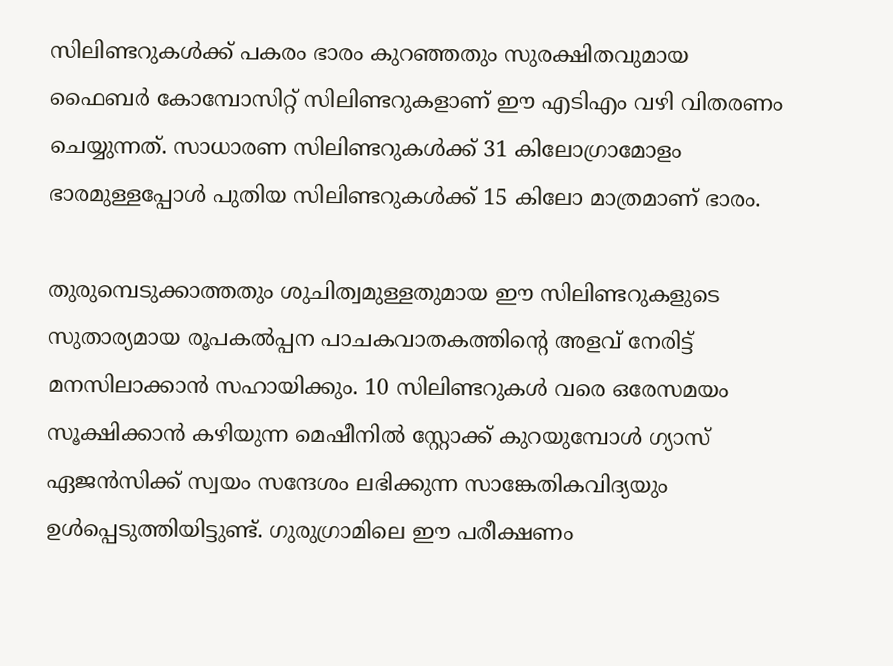സിലിണ്ടറുകള്‍ക്ക് പകരം ഭാരം കുറഞ്ഞതും സുരക്ഷിതവുമായ ഫൈബര്‍ കോമ്പോസിറ്റ് സിലിണ്ടറുകളാണ് ഈ എടിഎം വഴി വിതരണം ചെയ്യുന്നത്. സാധാരണ സിലിണ്ടറുകള്‍ക്ക് 31 കിലോഗ്രാമോളം ഭാരമുള്ളപ്പോള്‍ പുതിയ സിലിണ്ടറുകള്‍ക്ക് 15 കിലോ മാത്രമാണ് ഭാരം.

തുരുമ്പെടുക്കാത്തതും ശുചിത്വമുള്ളതുമായ ഈ സിലിണ്ടറുകളുടെ സുതാര്യമായ രൂപകല്‍പ്പന പാചകവാതകത്തിന്‍റെ അളവ് നേരിട്ട് മനസിലാക്കാന്‍ സഹായിക്കും. 10 സിലിണ്ടറുകള്‍ വരെ ഒരേസമയം സൂക്ഷിക്കാന്‍ കഴിയുന്ന മെഷീനില്‍ സ്റ്റോക്ക് കുറയുമ്പോള്‍ ഗ്യാസ് ഏജന്‍സിക്ക് സ്വയം സന്ദേശം ലഭിക്കുന്ന സാങ്കേതികവിദ്യയും ഉള്‍പ്പെടുത്തിയിട്ടുണ്ട്. ഗുരുഗ്രാമിലെ ഈ പരീക്ഷണം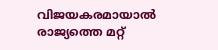വിജയകരമായാല്‍ രാജ്യത്തെ മറ്റ്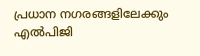പ്രധാന നഗരങ്ങളിലേക്കും എല്‍പിജി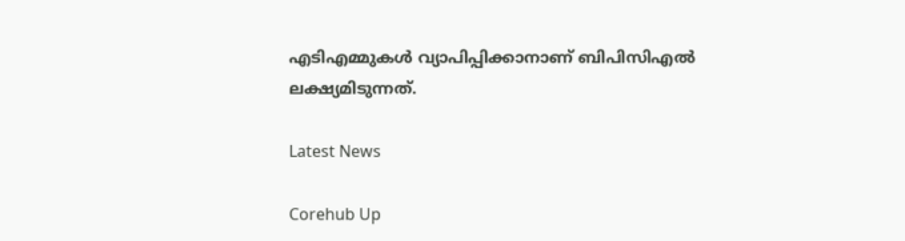എടിഎമ്മുകള്‍ വ്യാപിപ്പിക്കാനാണ് ബിപിസിഎല്‍ ലക്ഷ്യമിടുന്നത്.

Latest News

Corehub Up